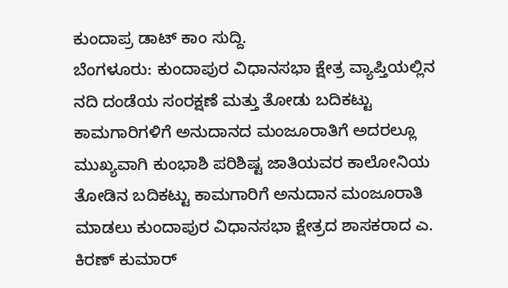ಕುಂದಾಪ್ರ ಡಾಟ್ ಕಾಂ ಸುದ್ದಿ.
ಬೆಂಗಳೂರು: ಕುಂದಾಪುರ ವಿಧಾನಸಭಾ ಕ್ಷೇತ್ರ ವ್ಯಾಪ್ತಿಯಲ್ಲಿನ ನದಿ ದಂಡೆಯ ಸಂರಕ್ಷಣೆ ಮತ್ತು ತೋಡು ಬದಿಕಟ್ಟು ಕಾಮಗಾರಿಗಳಿಗೆ ಅನುದಾನದ ಮಂಜೂರಾತಿಗೆ ಅದರಲ್ಲೂ ಮುಖ್ಯವಾಗಿ ಕುಂಭಾಶಿ ಪರಿಶಿಷ್ಟ ಜಾತಿಯವರ ಕಾಲೋನಿಯ ತೋಡಿನ ಬದಿಕಟ್ಟು ಕಾಮಗಾರಿಗೆ ಅನುದಾನ ಮಂಜೂರಾತಿ ಮಾಡಲು ಕುಂದಾಪುರ ವಿಧಾನಸಭಾ ಕ್ಷೇತ್ರದ ಶಾಸಕರಾದ ಎ. ಕಿರಣ್ ಕುಮಾರ್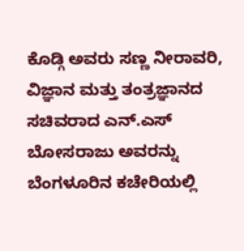ಕೊಡ್ಗಿ ಅವರು ಸಣ್ಣ ನೀರಾವರಿ, ವಿಜ್ಞಾನ ಮತ್ತು ತಂತ್ರಜ್ಞಾನದ ಸಚಿವರಾದ ಎನ್.ಎಸ್ ಬೋಸರಾಜು ಅವರನ್ನು ಬೆಂಗಳೂರಿನ ಕಚೇರಿಯಲ್ಲಿ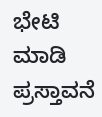ಭೇಟಿ ಮಾಡಿ ಪ್ರಸ್ತಾವನೆ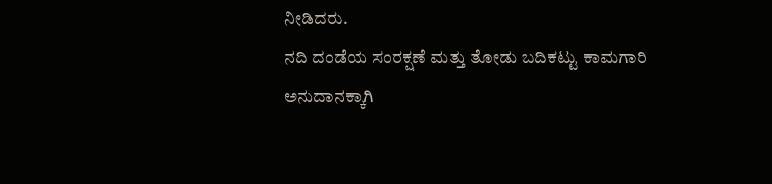ನೀಡಿದರು.
ನದಿ ದಂಡೆಯ ಸಂರಕ್ಷಣೆ ಮತ್ತು ತೋಡು ಬದಿಕಟ್ಟು ಕಾಮಗಾರಿ ಅನುದಾನಕ್ಕಾಗಿ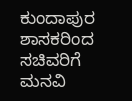ಕುಂದಾಪುರ ಶಾಸಕರಿಂದ ಸಚಿವರಿಗೆ ಮನವಿ